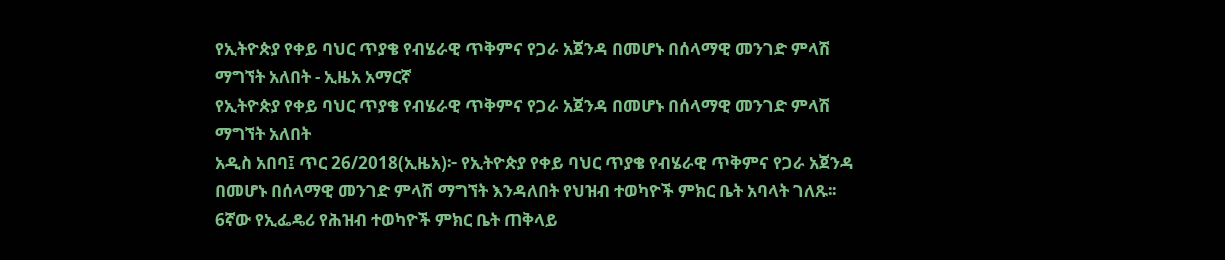የኢትዮጵያ የቀይ ባህር ጥያቄ የብሄራዊ ጥቅምና የጋራ አጀንዳ በመሆኑ በሰላማዊ መንገድ ምላሽ ማግኘት አለበት - ኢዜአ አማርኛ
የኢትዮጵያ የቀይ ባህር ጥያቄ የብሄራዊ ጥቅምና የጋራ አጀንዳ በመሆኑ በሰላማዊ መንገድ ምላሽ ማግኘት አለበት
አዲስ አበባ፤ ጥር 26/2018(ኢዜአ)፦ የኢትዮጵያ የቀይ ባህር ጥያቄ የብሄራዊ ጥቅምና የጋራ አጀንዳ በመሆኑ በሰላማዊ መንገድ ምላሽ ማግኘት እንዳለበት የህዝብ ተወካዮች ምክር ቤት አባላት ገለጹ፡፡
6ኛው የኢፌዴሪ የሕዝብ ተወካዮች ምክር ቤት ጠቅላይ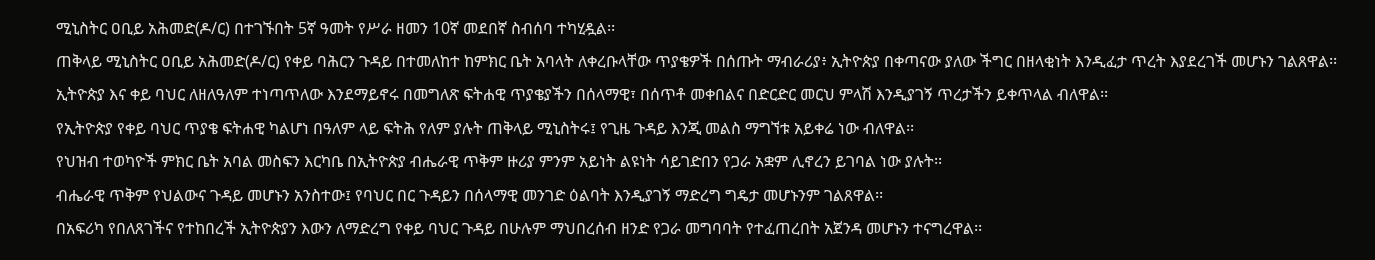ሚኒስትር ዐቢይ አሕመድ(ዶ/ር) በተገኙበት 5ኛ ዓመት የሥራ ዘመን 10ኛ መደበኛ ስብሰባ ተካሂዷል፡፡
ጠቅላይ ሚኒስትር ዐቢይ አሕመድ(ዶ/ር) የቀይ ባሕርን ጉዳይ በተመለከተ ከምክር ቤት አባላት ለቀረቡላቸው ጥያቄዎች በሰጡት ማብራሪያ፥ ኢትዮጵያ በቀጣናው ያለው ችግር በዘላቂነት እንዲፈታ ጥረት እያደረገች መሆኑን ገልጸዋል፡፡
ኢትዮጵያ እና ቀይ ባህር ለዘለዓለም ተነጣጥለው እንደማይኖሩ በመግለጽ ፍትሐዊ ጥያቄያችን በሰላማዊ፣ በሰጥቶ መቀበልና በድርድር መርህ ምላሽ እንዲያገኝ ጥረታችን ይቀጥላል ብለዋል፡፡
የኢትዮጵያ የቀይ ባህር ጥያቄ ፍትሐዊ ካልሆነ በዓለም ላይ ፍትሕ የለም ያሉት ጠቅላይ ሚኒስትሩ፤ የጊዜ ጉዳይ እንጂ መልስ ማግኘቱ አይቀሬ ነው ብለዋል፡፡
የህዝብ ተወካዮች ምክር ቤት አባል መስፍን እርካቤ በኢትዮጵያ ብሔራዊ ጥቅም ዙሪያ ምንም አይነት ልዩነት ሳይገድበን የጋራ አቋም ሊኖረን ይገባል ነው ያሉት፡፡
ብሔራዊ ጥቅም የህልውና ጉዳይ መሆኑን አንስተው፤ የባህር በር ጉዳይን በሰላማዊ መንገድ ዕልባት እንዲያገኝ ማድረግ ግዴታ መሆኑንም ገልጸዋል፡፡
በአፍሪካ የበለጸገችና የተከበረች ኢትዮጵያን እውን ለማድረግ የቀይ ባህር ጉዳይ በሁሉም ማህበረሰብ ዘንድ የጋራ መግባባት የተፈጠረበት አጀንዳ መሆኑን ተናግረዋል፡፡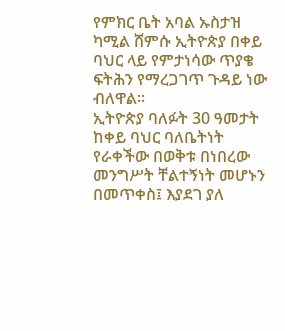የምክር ቤት አባል ኡስታዝ ካሚል ሸምሱ ኢትዮጵያ በቀይ ባህር ላይ የምታነሳው ጥያቄ ፍትሕን የማረጋገጥ ጉዳይ ነው ብለዋል፡፡
ኢትዮጵያ ባለፉት 30 ዓመታት ከቀይ ባህር ባለቤትነት የራቀችው በወቅቱ በነበረው መንግሥት ቸልተኝነት መሆኑን በመጥቀስ፤ እያደገ ያለ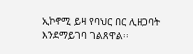ኢኮኖሚ ይዛ የባህር በር ሊዘጋባት እንደማይገባ ገልጸዋል፡፡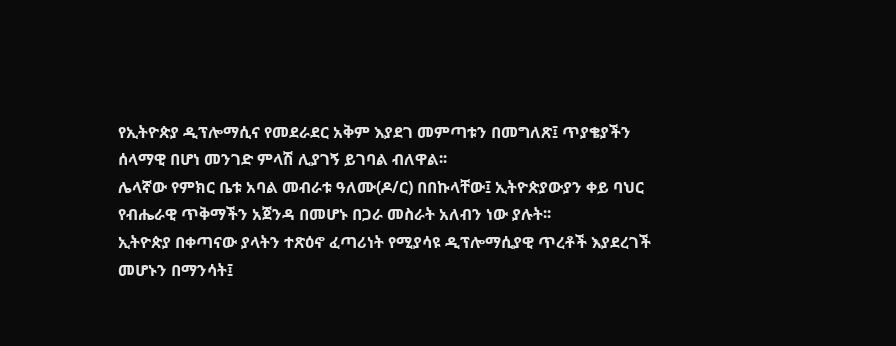የኢትዮጵያ ዲፕሎማሲና የመደራደር አቅም እያደገ መምጣቱን በመግለጽ፤ ጥያቄያችን ሰላማዊ በሆነ መንገድ ምላሽ ሊያገኝ ይገባል ብለዋል፡፡
ሌላኛው የምክር ቤቱ አባል መብራቱ ዓለሙ(ዶ/ር) በበኩላቸው፤ ኢትዮጵያውያን ቀይ ባህር የብሔራዊ ጥቅማችን አጀንዳ በመሆኑ በጋራ መስራት አለብን ነው ያሉት፡፡
ኢትዮጵያ በቀጣናው ያላትን ተጽዕኖ ፈጣሪነት የሚያሳዩ ዲፕሎማሲያዊ ጥረቶች እያደረገች መሆኑን በማንሳት፤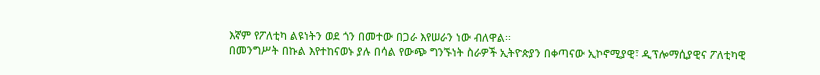እኛም የፖለቲካ ልዩነትን ወደ ጎን በመተው በጋራ እየሠራን ነው ብለዋል፡፡
በመንግሥት በኩል እየተከናወኑ ያሉ በሳል የውጭ ግንኙነት ስራዎች ኢትዮጵያን በቀጣናው ኢኮኖሚያዊ፣ ዲፕሎማሲያዊና ፖለቲካዊ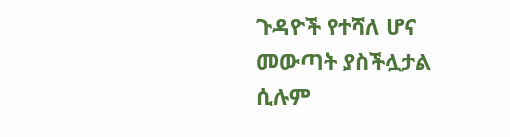ጉዳዮች የተሻለ ሆና መውጣት ያስችሏታል ሲሉም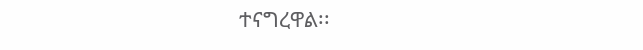ተናግረዋል፡፡